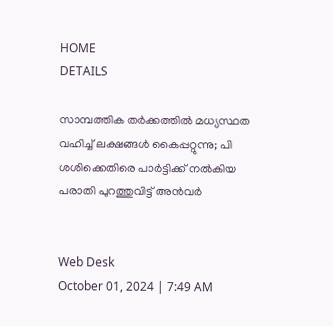HOME
DETAILS

സാമ്പത്തിക തര്‍ക്കത്തില്‍ മധ്യസ്ഥത വഹിച്ച് ലക്ഷങ്ങള്‍ കൈപ്പറ്റുന്നു; പി ശശിക്കെതിരെ പാര്‍ട്ടിക്ക് നല്‍കിയ പരാതി പുറത്തുവിട്ട് അന്‍വര്‍


Web Desk
October 01, 2024 | 7:49 AM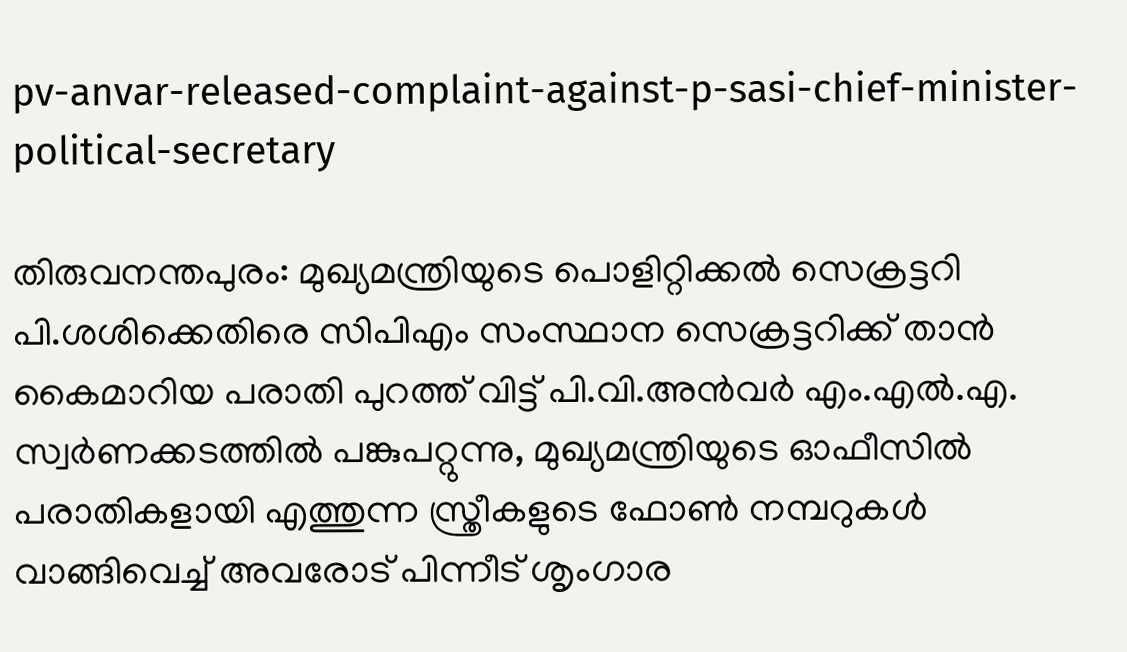pv-anvar-released-complaint-against-p-sasi-chief-minister-political-secretary

തിരുവനന്തപുരം: മുഖ്യമന്ത്രിയുടെ പൊളിറ്റിക്കല്‍ സെക്രട്ടറി പി.ശശിക്കെതിരെ സിപിഎം സംസ്ഥാന സെക്രട്ടറിക്ക് താന്‍ കൈമാറിയ പരാതി പുറത്ത് വിട്ട് പി.വി.അന്‍വര്‍ എം.എല്‍.എ. സ്വര്‍ണക്കടത്തില്‍ പങ്കുപറ്റുന്നു, മുഖ്യമന്ത്രിയുടെ ഓഫീസില്‍ പരാതികളായി എത്തുന്ന സ്ത്രീകളുടെ ഫോണ്‍ നമ്പറുകള്‍ വാങ്ങിവെച്ച് അവരോട് പിന്നീട് ശൃംഗാര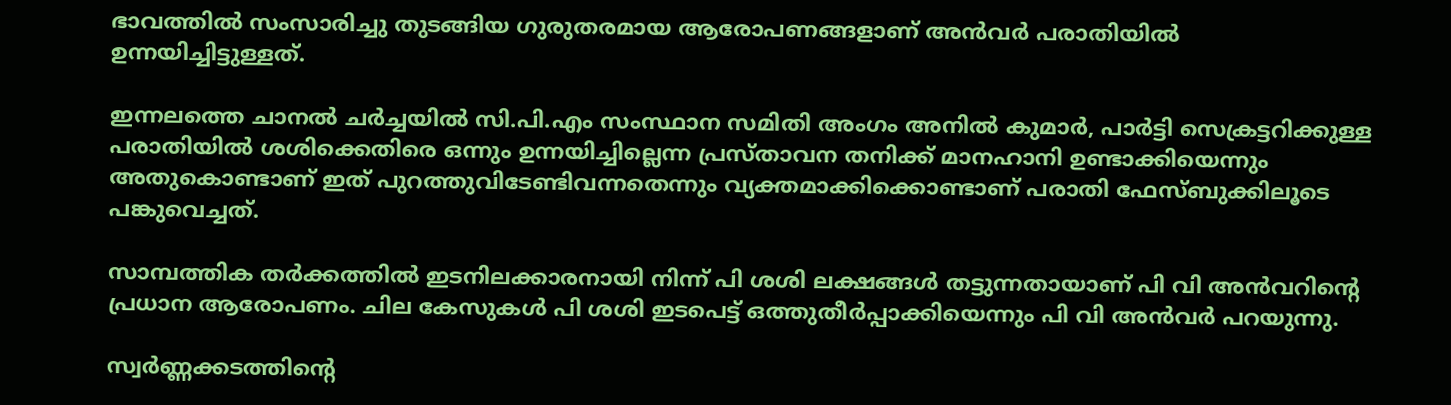ഭാവത്തില്‍ സംസാരിച്ചു തുടങ്ങിയ ഗുരുതരമായ ആരോപണങ്ങളാണ് അന്‍വര്‍ പരാതിയില്‍ ഉന്നയിച്ചിട്ടുള്ളത്.

ഇന്നലത്തെ ചാനല്‍ ചര്‍ച്ചയില്‍ സി.പി.എം സംസ്ഥാന സമിതി അംഗം അനില്‍ കുമാര്‍, പാര്‍ട്ടി സെക്രട്ടറിക്കുള്ള പരാതിയില്‍ ശശിക്കെതിരെ ഒന്നും ഉന്നയിച്ചില്ലെന്ന പ്രസ്താവന തനിക്ക് മാനഹാനി ഉണ്ടാക്കിയെന്നും അതുകൊണ്ടാണ് ഇത് പുറത്തുവിടേണ്ടിവന്നതെന്നും വ്യക്തമാക്കിക്കൊണ്ടാണ് പരാതി ഫേസ്ബുക്കിലൂടെ പങ്കുവെച്ചത്.

സാമ്പത്തിക തര്‍ക്കത്തില്‍ ഇടനിലക്കാരനായി നിന്ന് പി ശശി ലക്ഷങ്ങള്‍ തട്ടുന്നതായാണ് പി വി അന്‍വറിന്റെ പ്രധാന ആരോപണം. ചില കേസുകള്‍ പി ശശി ഇടപെട്ട് ഒത്തുതീര്‍പ്പാക്കിയെന്നും പി വി അന്‍വര്‍ പറയുന്നു.

സ്വര്‍ണ്ണക്കടത്തിന്റെ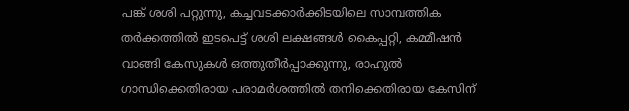പങ്ക് ശശി പറ്റുന്നു, കച്ചവടക്കാര്‍ക്കിടയിലെ സാമ്പത്തിക തര്‍ക്കത്തില്‍ ഇടപെട്ട് ശശി ലക്ഷങ്ങള്‍ കൈപ്പറ്റി, കമ്മീഷന്‍ വാങ്ങി കേസുകള്‍ ഒത്തുതീര്‍പ്പാക്കുന്നു, രാഹുല്‍ ഗാന്ധിക്കെതിരായ പരാമര്‍ശത്തില്‍ തനിക്കെതിരായ കേസിന്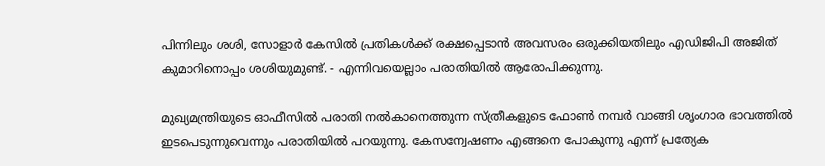പിന്നിലും ശശി, സോളാര്‍ കേസില്‍ പ്രതികള്‍ക്ക് രക്ഷപ്പെടാന്‍ അവസരം ഒരുക്കിയതിലും എഡിജിപി അജിത് കുമാറിനൊപ്പം ശശിയുമുണ്ട്. - എന്നിവയെല്ലാം പരാതിയില്‍ ആരോപിക്കുന്നു.

മുഖ്യമന്ത്രിയുടെ ഓഫീസില്‍ പരാതി നല്‍കാനെത്തുന്ന സ്ത്രീകളുടെ ഫോണ്‍ നമ്പര്‍ വാങ്ങി ശൃംഗാര ഭാവത്തില്‍ ഇടപെടുന്നുവെന്നും പരാതിയില്‍ പറയുന്നു. കേസന്വേഷണം എങ്ങനെ പോകുന്നു എന്ന് പ്രത്യേക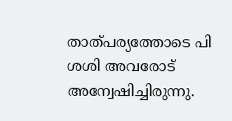താത്പര്യത്തോടെ പി ശശി അവരോട് അന്വേഷിച്ചിരുന്നു.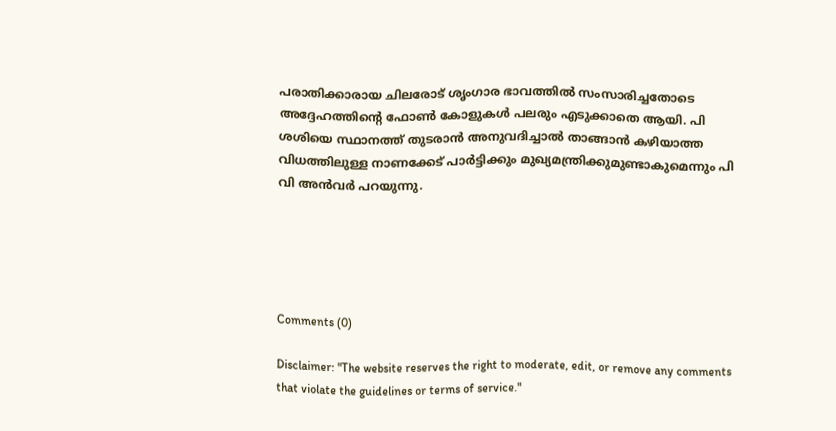പരാതിക്കാരായ ചിലരോട് ശൃംഗാര ഭാവത്തില്‍ സംസാരിച്ചതോടെ അദ്ദേഹത്തിന്റെ ഫോണ്‍ കോളുകള്‍ പലരും എടുക്കാതെ ആയി. പി ശശിയെ സ്ഥാനത്ത് തുടരാന്‍ അനുവദിച്ചാല്‍ താങ്ങാന്‍ കഴിയാത്ത വിധത്തിലുള്ള നാണക്കേട് പാര്‍ട്ടിക്കും മുഖ്യമന്ത്രിക്കുമുണ്ടാകുമെന്നും പി വി അന്‍വര്‍ പറയുന്നു.





Comments (0)

Disclaimer: "The website reserves the right to moderate, edit, or remove any comments that violate the guidelines or terms of service."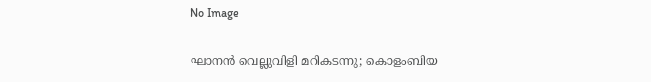No Image

ഘാനന്‍ വെല്ലുവിളി മറികടന്നു; കൊളംബിയ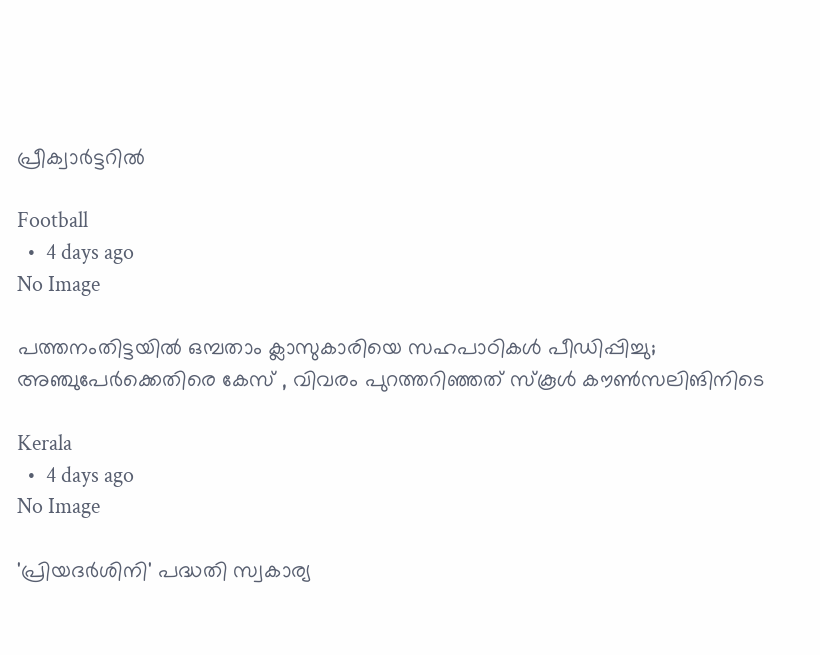പ്രീക്വാര്‍ട്ടറില്‍

Football
  •  4 days ago
No Image

പത്തനംതിട്ടയില്‍ ഒമ്പതാം ക്ലാസുകാരിയെ സഹപാഠികള്‍ പീഡിപ്പിച്ചു; അഞ്ചുപേര്‍ക്കെതിരെ കേസ് , വിവരം പുറത്തറിഞ്ഞത് സ്‌കൂള്‍ കൗണ്‍സലിങിനിടെ

Kerala
  •  4 days ago
No Image

'പ്രിയദര്‍ശിനി' പദ്ധതി സ്വകാര്യ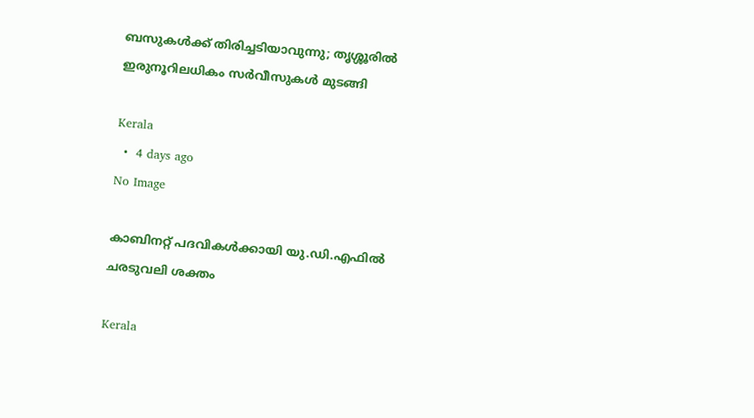ബസുകള്‍ക്ക് തിരിച്ചടിയാവുന്നു; തൃശ്ശൂരില്‍ ഇരുനൂറിലധികം സര്‍വീസുകള്‍ മുടങ്ങി

Kerala
  •  4 days ago
No Image

കാബിനറ്റ് പദവികൾക്കായി യു.ഡി.എഫിൽ ചരടുവലി ശക്തം

Kerala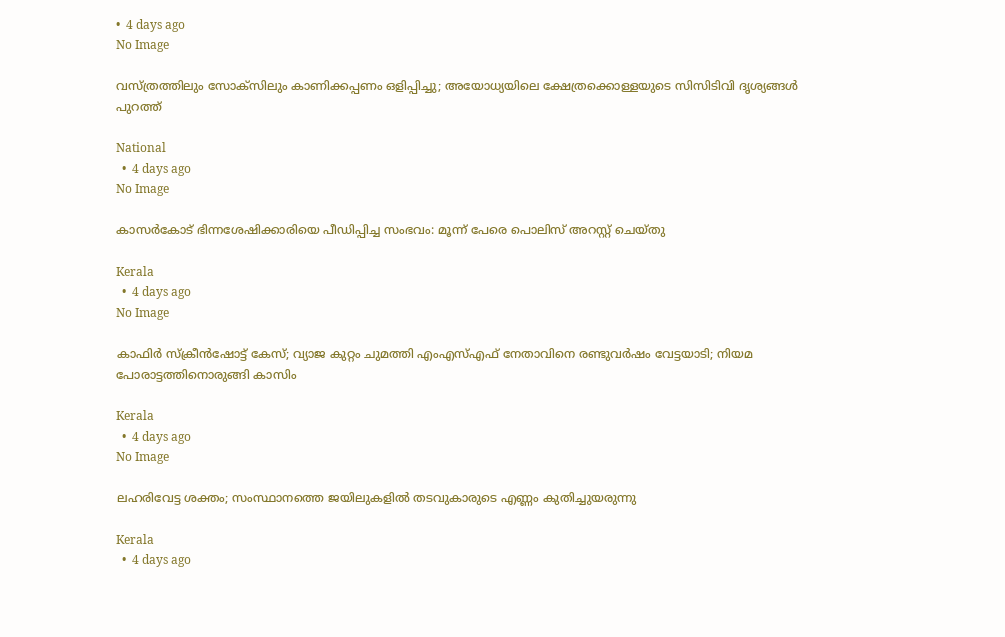•  4 days ago
No Image

വസ്ത്രത്തിലും സോക്‌സിലും കാണിക്കപ്പണം ഒളിപ്പിച്ചു; അയോധ്യയിലെ ക്ഷേത്രക്കൊള്ളയുടെ സിസിടിവി ദൃശ്യങ്ങള്‍ പുറത്ത്

National
  •  4 days ago
No Image

കാസര്‍കോട് ഭിന്നശേഷിക്കാരിയെ പീഡിപ്പിച്ച സംഭവം: മൂന്ന് പേരെ പൊലിസ് അറസ്റ്റ് ചെയ്തു

Kerala
  •  4 days ago
No Image

കാഫിര്‍ സ്‌ക്രീന്‍ഷോട്ട് കേസ്; വ്യാജ കുറ്റം ചുമത്തി എംഎസ്എഫ് നേതാവിനെ രണ്ടുവര്‍ഷം വേട്ടയാടി; നിയമ പോരാട്ടത്തിനൊരുങ്ങി കാസിം

Kerala
  •  4 days ago
No Image

ലഹരിവേട്ട ശക്തം; സംസ്ഥാനത്തെ ജയിലുകളില്‍ തടവുകാരുടെ എണ്ണം കുതിച്ചുയരുന്നു

Kerala
  •  4 days ago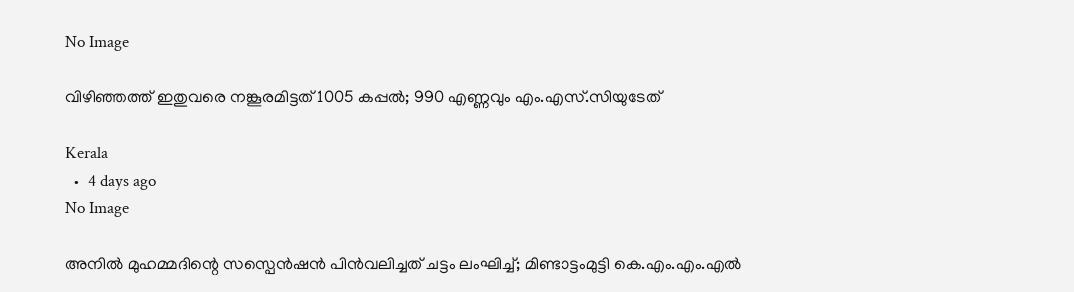No Image

വിഴിഞ്ഞത്ത് ഇതുവരെ നങ്കൂരമിട്ടത് 1005 കപ്പൽ; 990 എണ്ണവും എം.എസ്.സിയുടേത്

Kerala
  •  4 days ago
No Image

അനിൽ മുഹമ്മദിന്റെ സസ്പെൻഷൻ പിൻവലിച്ചത് ചട്ടം ലംഘിച്ച്; മിണ്ടാട്ടംമുട്ടി കെ.എം.എം.എൽ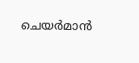ചെയർമാൻ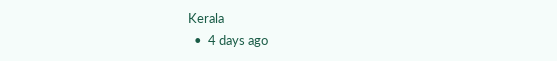Kerala
  •  4 days ago